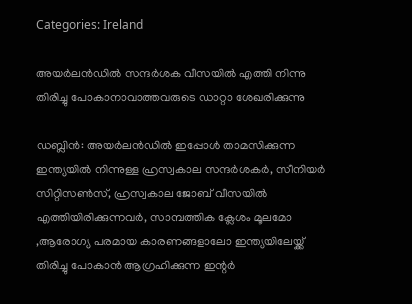Categories: Ireland

അയര്‍ലൻഡില്‍ സന്ദര്‍ശക വീസയില്‍ എത്തി നിന്നു തിരിച്ചു പോകാനാവാത്തവരുടെ ഡാറ്റാ ശേഖരിക്കുന്നു

ഡബ്ലിന്‍: അയര്‍ലൻഡില്‍ ഇപ്പോള്‍ താമസിക്കുന്ന ഇന്ത്യയില്‍ നിന്നുള്ള ഹ്രസ്വകാല സന്ദര്‍ശകര്‍, സീനിയര്‍ സിറ്റിസണ്‍സ്, ഹ്രസ്വകാല ജോബ് വീസയില്‍ എത്തിയിരിക്കുന്നവര്‍, സാമ്പത്തിക ക്ലേശം മൂലമോ ,ആരോഗ്യ പരമായ കാരണങ്ങളാലോ ഇന്ത്യയിലേയ്ക്ക് തിരിച്ചു പോകാന്‍ ആഗ്രഹിക്കുന്ന ഇന്റര്‍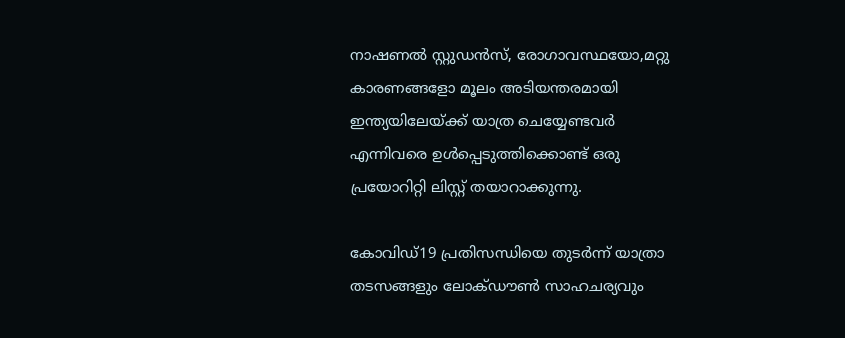നാഷണല്‍ സ്റ്റുഡന്‍സ്, രോഗാവസ്ഥയോ,മറ്റു കാരണങ്ങളോ മൂലം അടിയന്തരമായി ഇന്ത്യയിലേയ്ക്ക് യാത്ര ചെയ്യേണ്ടവര്‍ എന്നിവരെ ഉള്‍പ്പെടുത്തിക്കൊണ്ട് ഒരു പ്രയോറിറ്റി ലിസ്റ്റ് തയാറാക്കുന്നു.

കോവിഡ്19 പ്രതിസന്ധിയെ തുടര്‍ന്ന് യാത്രാ തടസങ്ങളും ലോക്ഡൗണ്‍ സാഹചര്യവും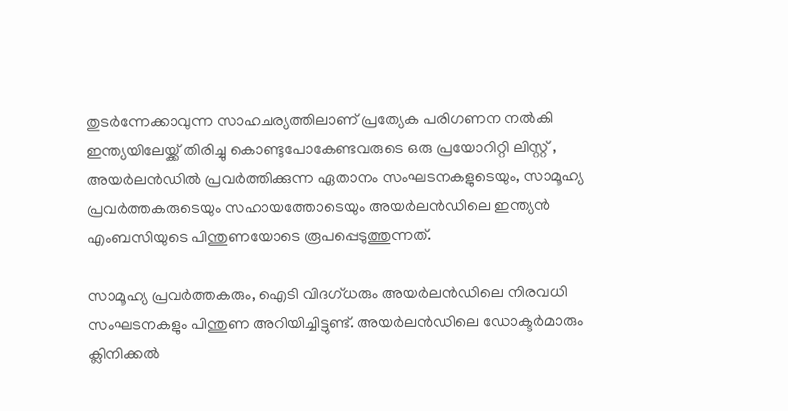തുടര്‍ന്നേക്കാവുന്ന സാഹചര്യത്തിലാണ് പ്രത്യേക പരിഗണന നല്‍കി ഇന്ത്യയിലേയ്ക്ക് തിരിച്ചു കൊണ്ടുപോകേണ്ടവരുടെ ഒരു പ്രയോറിറ്റി ലിസ്റ്റ് , അയര്‍ലൻഡില്‍ പ്രവര്‍ത്തിക്കുന്ന ഏതാനം സംഘടനകളുടെയും, സാമൂഹ്യ പ്രവര്‍ത്തകരുടെയും സഹായത്തോടെയും അയര്‍ലൻഡിലെ ഇന്ത്യന്‍ എംബസിയുടെ പിന്തുണയോടെ രൂപപ്പെടുത്തുന്നത്.

സാമൂഹ്യ പ്രവര്‍ത്തകരും, ഐടി വിദഗ്ധരും അയര്‍ലൻഡിലെ നിരവധി സംഘടനകളും പിന്തുണ അറിയിച്ചിട്ടുണ്ട്. അയര്‍ലൻഡിലെ ഡോക്ടര്‍മാരും ക്ലിനിക്കല്‍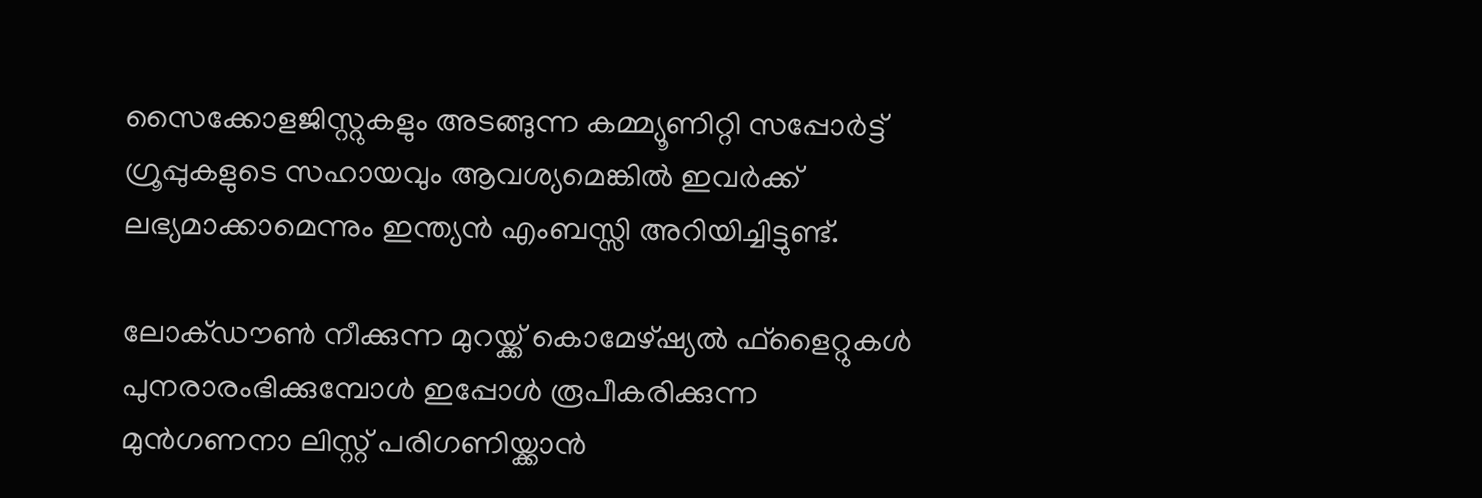സൈക്കോളജിസ്റ്റുകളും അടങ്ങുന്ന കമ്മ്യൂണിറ്റി സപ്പോര്‍ട്ട് ഗ്രൂപ്പുകളുടെ സഹായവും ആവശ്യമെങ്കില്‍ ഇവര്‍ക്ക് ലഭ്യമാക്കാമെന്നും ഇന്ത്യന്‍ എംബസ്സി അറിയിച്ചിട്ടുണ്ട്.

ലോക്ഡൗണ്‍ നീക്കുന്ന മുറയ്ക്ക് കൊമേഴ്ഷ്യല്‍ ഫ്ളൈറ്റുകള്‍ പുനരാരംഭിക്കുമ്പോള്‍ ഇപ്പോള്‍ രൂപീകരിക്കുന്ന മുന്‍ഗണനാ ലിസ്റ്റ് പരിഗണിയ്ക്കാന്‍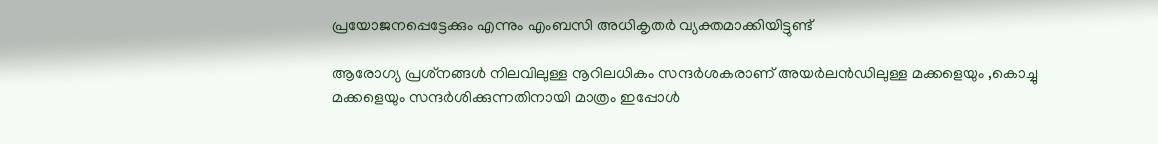പ്രയോജനപ്പെട്ടേക്കും എന്നും എംബസി അധികൃതര്‍ വ്യക്തമാക്കിയിട്ടുണ്ട്

ആരോഗ്യ പ്രശ്‌നങ്ങള്‍ നിലവിലുള്ള നൂറിലധികം സന്ദര്‍ശകരാണ് അയര്‍ലൻഡിലുള്ള മക്കളെയും ,കൊച്ചു മക്കളെയും സന്ദര്‍ശിക്കുന്നതിനായി മാത്രം ഇപ്പോള്‍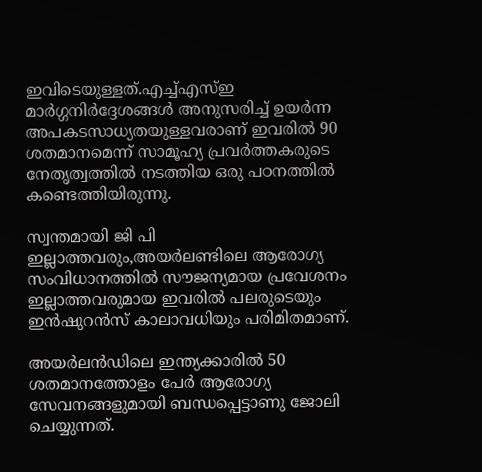ഇവിടെയുള്ളത്.എച്ച്എസ്ഇ മാര്‍ഗ്ഗനിര്‍ദ്ദേശങ്ങള്‍ അനുസരിച്ച് ഉയര്‍ന്ന അപകടസാധ്യതയുള്ളവരാണ് ഇവരില്‍ 90 ശതമാനമെന്ന് സാമൂഹ്യ പ്രവര്‍ത്തകരുടെ നേതൃത്വത്തില്‍ നടത്തിയ ഒരു പഠനത്തില്‍ കണ്ടെത്തിയിരുന്നു.

സ്വന്തമായി ജി പി ഇല്ലാത്തവരും,അയര്‍ലണ്ടിലെ ആരോഗ്യ സംവിധാനത്തില്‍ സൗജന്യമായ പ്രവേശനം ഇല്ലാത്തവരുമായ ഇവരില്‍ പലരുടെയും ഇന്‍ഷുറന്‍സ് കാലാവധിയും പരിമിതമാണ്.

അയര്‍ലൻഡിലെ ഇന്ത്യക്കാരില്‍ 50 ശതമാനത്തോളം പേര്‍ ആരോഗ്യ സേവനങ്ങളുമായി ബന്ധപ്പെട്ടാണു ജോലി ചെയ്യുന്നത്.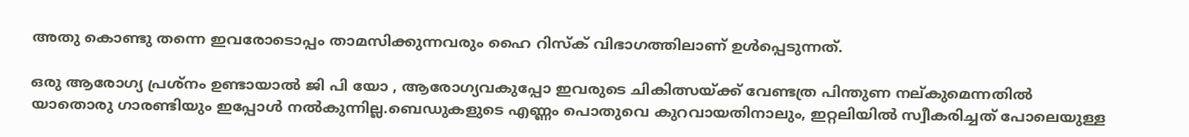അതു കൊണ്ടു തന്നെ ഇവരോടൊപ്പം താമസിക്കുന്നവരും ഹൈ റിസ്‌ക് വിഭാഗത്തിലാണ് ഉള്‍പ്പെടുന്നത്.

ഒരു ആരോഗ്യ പ്രശ്നം ഉണ്ടായാല്‍ ജി പി യോ , ആരോഗ്യവകുപ്പോ ഇവരുടെ ചികിത്സയ്ക്ക് വേണ്ടത്ര പിന്തുണ നല്കുമെന്നതില്‍ യാതൊരു ഗാരണ്ടിയും ഇപ്പോള്‍ നല്‍കുന്നില്ല.ബെഡുകളുടെ എണ്ണം പൊതുവെ കുറവായതിനാലും, ഇറ്റലിയില്‍ സ്വീകരിച്ചത് പോലെയുള്ള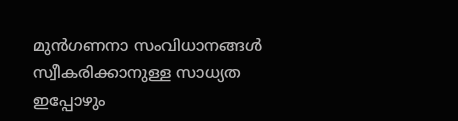മുന്‍ഗണനാ സംവിധാനങ്ങള്‍ സ്വീകരിക്കാനുള്ള സാധ്യത ഇപ്പോഴും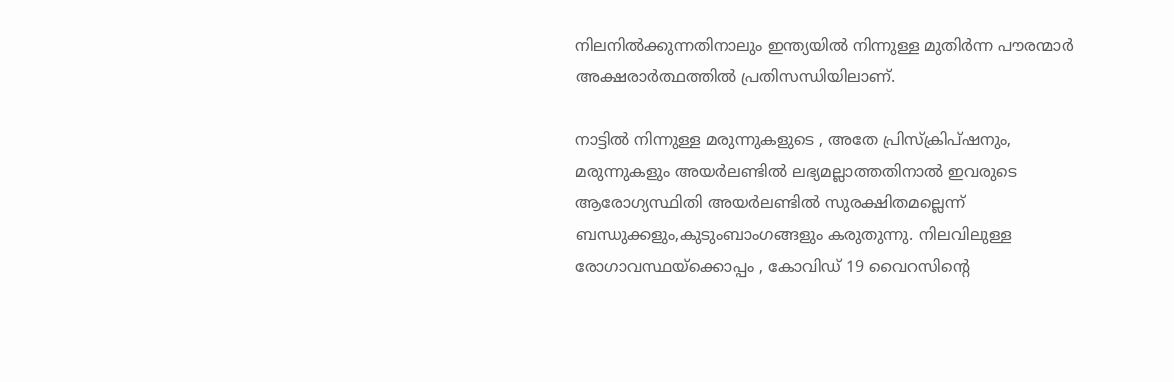നിലനില്‍ക്കുന്നതിനാലും ഇന്ത്യയില്‍ നിന്നുള്ള മുതിര്‍ന്ന പൗരന്മാര്‍ അക്ഷരാര്‍ത്ഥത്തില്‍ പ്രതിസന്ധിയിലാണ്.

നാട്ടില്‍ നിന്നുള്ള മരുന്നുകളുടെ , അതേ പ്രിസ്‌ക്രിപ്ഷനും, മരുന്നുകളും അയര്‍ലണ്ടില്‍ ലഭ്യമല്ലാത്തതിനാല്‍ ഇവരുടെ ആരോഗ്യസ്ഥിതി അയര്‍ലണ്ടില്‍ സുരക്ഷിതമല്ലെന്ന് ബന്ധുക്കളും,കുടുംബാംഗങ്ങളും കരുതുന്നു. നിലവിലുള്ള രോഗാവസ്ഥയ്‌ക്കൊപ്പം , കോവിഡ് 19 വൈറസിന്റെ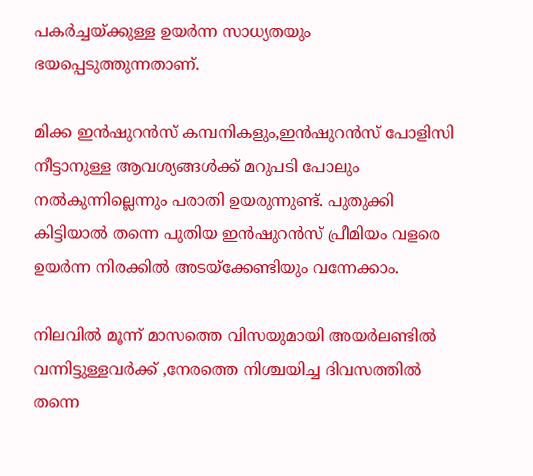പകര്‍ച്ചയ്ക്കുള്ള ഉയര്‍ന്ന സാധ്യതയും ഭയപ്പെടുത്തുന്നതാണ്.

മിക്ക ഇന്‍ഷുറന്‍സ് കമ്പനികളും,ഇന്‍ഷുറന്‍സ് പോളിസി നീട്ടാനുള്ള ആവശ്യങ്ങള്‍ക്ക് മറുപടി പോലും നല്‍കുന്നില്ലെന്നും പരാതി ഉയരുന്നുണ്ട്. പുതുക്കി കിട്ടിയാല്‍ തന്നെ പുതിയ ഇന്‍ഷുറന്‍സ് പ്രീമിയം വളരെ ഉയര്‍ന്ന നിരക്കില്‍ അടയ്ക്കേണ്ടിയും വന്നേക്കാം.

നിലവില്‍ മൂന്ന് മാസത്തെ വിസയുമായി അയര്‍ലണ്ടില്‍ വന്നിട്ടുള്ളവര്‍ക്ക് ,നേരത്തെ നിശ്ചയിച്ച ദിവസത്തില്‍ തന്നെ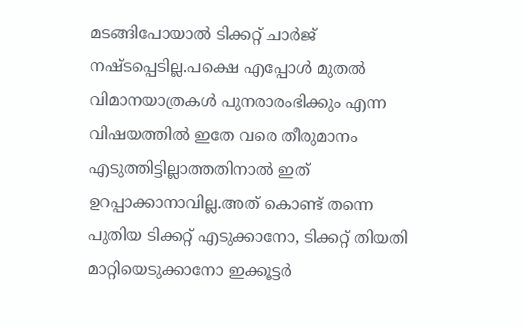മടങ്ങിപോയാല്‍ ടിക്കറ്റ് ചാര്‍ജ് നഷ്ടപ്പെടില്ല.പക്ഷെ എപ്പോള്‍ മുതല്‍ വിമാനയാത്രകള്‍ പുനരാരംഭിക്കും എന്ന വിഷയത്തില്‍ ഇതേ വരെ തീരുമാനം എടുത്തിട്ടില്ലാത്തതിനാല്‍ ഇത് ഉറപ്പാക്കാനാവില്ല.അത് കൊണ്ട് തന്നെ പുതിയ ടിക്കറ്റ് എടുക്കാനോ, ടിക്കറ്റ് തിയതി മാറ്റിയെടുക്കാനോ ഇക്കൂട്ടര്‍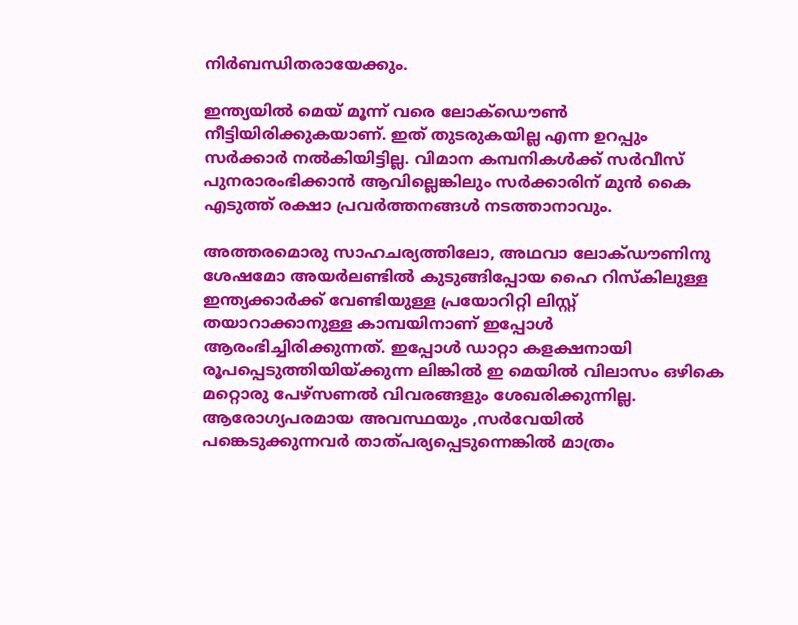നിര്‍ബന്ധിതരായേക്കും.

ഇന്ത്യയില്‍ മെയ് മൂന്ന് വരെ ലോക്ഡൌണ്‍ നീട്ടിയിരിക്കുകയാണ്. ഇത് തുടരുകയില്ല എന്ന ഉറപ്പും സര്‍ക്കാര്‍ നല്‍കിയിട്ടില്ല. വിമാന കമ്പനികള്‍ക്ക് സര്‍വീസ് പുനരാരംഭിക്കാന്‍ ആവില്ലെങ്കിലും സര്‍ക്കാരിന് മുന്‍ കൈ എടുത്ത് രക്ഷാ പ്രവര്‍ത്തനങ്ങള്‍ നടത്താനാവും.

അത്തരമൊരു സാഹചര്യത്തിലോ, അഥവാ ലോക്ഡൗണിനു ശേഷമോ അയര്‍ലണ്ടില്‍ കുടുങ്ങിപ്പോയ ഹൈ റിസ്‌കിലുള്ള ഇന്ത്യക്കാര്‍ക്ക് വേണ്ടിയുള്ള പ്രയോറിറ്റി ലിസ്റ്റ് തയാറാക്കാനുള്ള കാമ്പയിനാണ് ഇപ്പോള്‍ ആരംഭിച്ചിരിക്കുന്നത്. ഇപ്പോള്‍ ഡാറ്റാ കളക്ഷനായി രൂപപ്പെടുത്തിയിയ്ക്കുന്ന ലിങ്കില്‍ ഇ മെയില്‍ വിലാസം ഒഴികെ മറ്റൊരു പേഴ്സണല്‍ വിവരങ്ങളും ശേഖരിക്കുന്നില്ല. ആരോഗ്യപരമായ അവസ്ഥയും ,സര്‍വേയില്‍ പങ്കെടുക്കുന്നവര്‍ താത്പര്യപ്പെടുന്നെങ്കില്‍ മാത്രം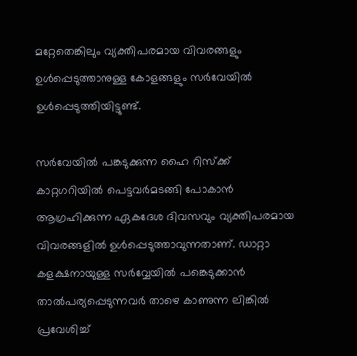മറ്റേതെങ്കിലും വ്യക്തിപരമായ വിവരങ്ങളും ഉള്‍പ്പെടുത്താനുള്ള കോളങ്ങളും സര്‍വേയില്‍ ഉള്‍പ്പെടുത്തിയിട്ടുണ്ട്.

സര്‍വേയില്‍ പങ്കടുക്കുന്ന ഹൈ റിസ്‌ക്ക് കാറ്റഗറിയില്‍ പെട്ടവര്‍മടങ്ങി പോകാന്‍ ആഗ്രഹിക്കുന്ന ഏകദേശ ദിവസവും വ്യക്തിപരമായ വിവരങ്ങളില്‍ ഉള്‍പ്പെടുത്താവുന്നതാണ്. ഡാറ്റാ കളക്ഷനായുള്ള സര്‍വ്വേയില്‍ പങ്കെടുക്കാന്‍ താൽപര്യപ്പെടുന്നവര്‍ താഴെ കാണുന്ന ലിങ്കില്‍ പ്രവേശിച്ച്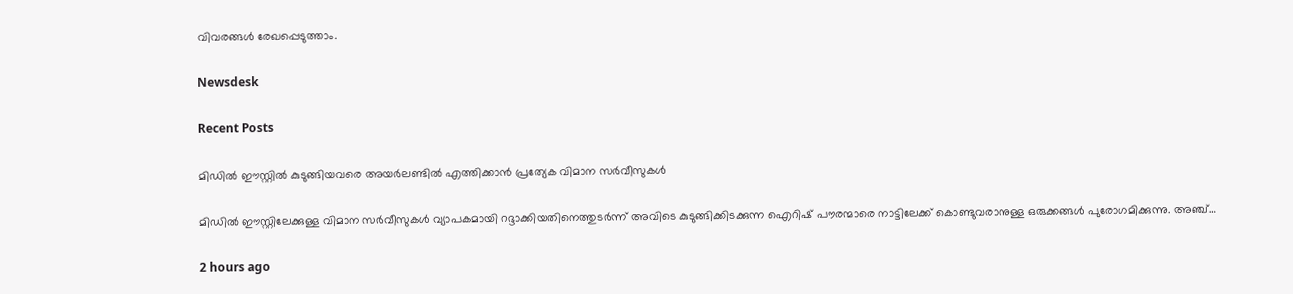വിവരങ്ങള്‍ രേഖപ്പെടുത്താം.

Newsdesk

Recent Posts

മിഡിൽ ഈസ്റ്റിൽ കുടുങ്ങിയവരെ അയർലണ്ടിൽ എത്തിക്കാൻ പ്രത്യേക വിമാന സർവീസുകൾ

മിഡിൽ ഈസ്റ്റിലേക്കുള്ള വിമാന സർവീസുകൾ വ്യാപകമായി റദ്ദാക്കിയതിനെത്തുടർന്ന് അവിടെ കുടുങ്ങിക്കിടക്കുന്ന ഐറിഷ് പൗരന്മാരെ നാട്ടിലേക്ക് കൊണ്ടുവരാനുള്ള ഒരുക്കങ്ങൾ പുരോഗമിക്കുന്നു. അഞ്ച്…

2 hours ago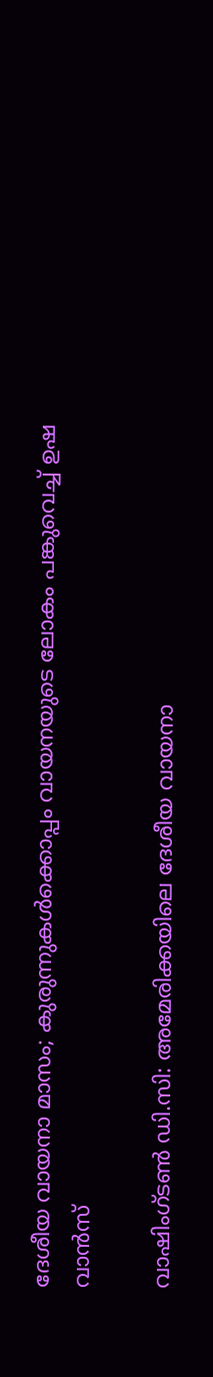ദേശീയ വായനാ മാസം; കുരുന്നുകൾക്കൊപ്പം വായനയുടെ ലോകം പങ്കുവെച്ച് ഉഷ വാൻസ്

വാഷിംഗ്ടൺ ഡി.സി: അമേരിക്കയിലെ ദേശീയ വായനാ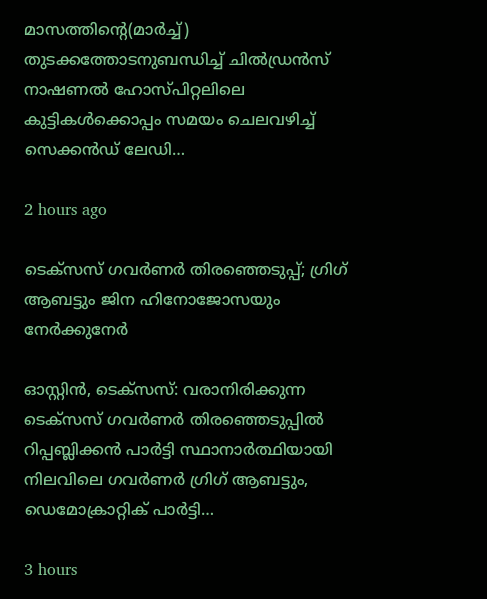മാസത്തിന്റെ(മാർച്ച്) തുടക്കത്തോടനുബന്ധിച്ച് ചിൽഡ്രൻസ് നാഷണൽ ഹോസ്പിറ്റലിലെ കുട്ടികൾക്കൊപ്പം സമയം ചെലവഴിച്ച് സെക്കൻഡ് ലേഡി…

2 hours ago

ടെക്സസ് ഗവർണർ തിരഞ്ഞെടുപ്പ്; ഗ്രിഗ് ആബട്ടും ജിന ഹിനോജോസയും നേർക്കുനേർ

ഓസ്റ്റിൻ, ടെക്സസ്: വരാനിരിക്കുന്ന ടെക്സസ് ഗവർണർ തിരഞ്ഞെടുപ്പിൽ റിപ്പബ്ലിക്കൻ പാർട്ടി സ്ഥാനാർത്ഥിയായി നിലവിലെ ഗവർണർ ഗ്രിഗ് ആബട്ടും, ഡെമോക്രാറ്റിക് പാർട്ടി…

3 hours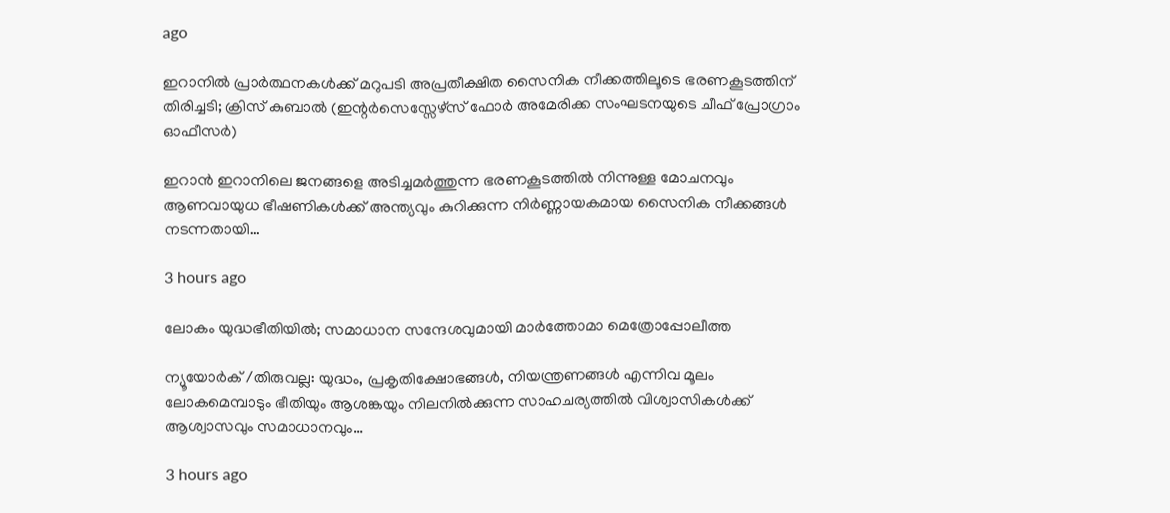ago

ഇറാനിൽ പ്രാർത്ഥനകൾക്ക് മറുപടി അപ്രതീക്ഷിത സൈനിക നീക്കത്തിലൂടെ ഭരണകൂടത്തിന് തിരിച്ചടി; ക്രിസ് കുബാൽ (ഇന്റർസെസ്സേഴ്സ് ഫോർ അമേരിക്ക സംഘടനയുടെ ചീഫ് പ്രോഗ്രാം ഓഫീസർ)

ഇറാൻ ഇറാനിലെ ജനങ്ങളെ അടിച്ചമർത്തുന്ന ഭരണകൂടത്തിൽ നിന്നുള്ള മോചനവും ആണവായുധ ഭീഷണികൾക്ക് അന്ത്യവും കുറിക്കുന്ന നിർണ്ണായകമായ സൈനിക നീക്കങ്ങൾ നടന്നതായി…

3 hours ago

ലോകം യുദ്ധഭീതിയിൽ; സമാധാന സന്ദേശവുമായി മാർത്തോമാ മെത്രോപ്പോലീത്ത

ന്യൂയോർക് /തിരുവല്ല: യുദ്ധം, പ്രകൃതിക്ഷോഭങ്ങൾ, നിയന്ത്രണങ്ങൾ എന്നിവ മൂലം ലോകമെമ്പാടും ഭീതിയും ആശങ്കയും നിലനിൽക്കുന്ന സാഹചര്യത്തിൽ വിശ്വാസികൾക്ക് ആശ്വാസവും സമാധാനവും…

3 hours ago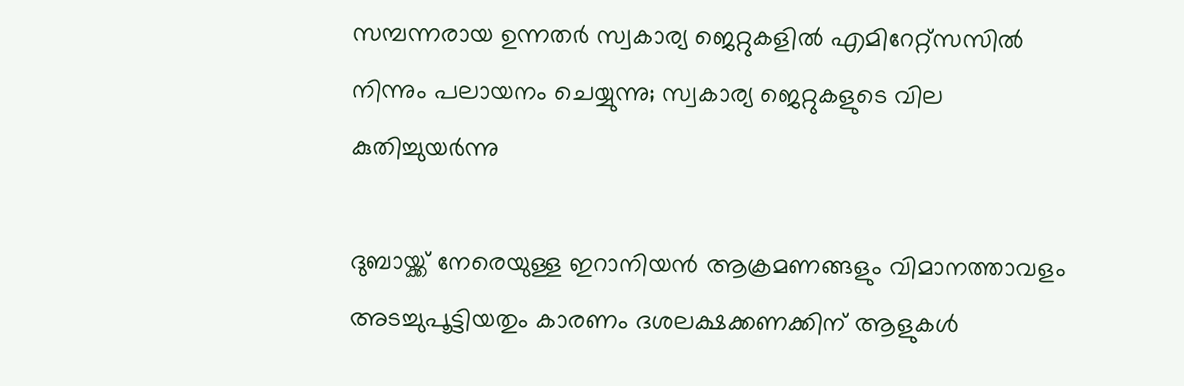സമ്പന്നരായ ഉന്നതർ സ്വകാര്യ ജെറ്റുകളിൽ എമിറേറ്റ്സസിൽ നിന്നും പലായനം ചെയ്യുന്നു; സ്വകാര്യ ജെറ്റുകളുടെ വില കുതിച്ചുയർന്നു

ദുബായ്ക്ക് നേരെയുള്ള ഇറാനിയൻ ആക്രമണങ്ങളും വിമാനത്താവളം അടച്ചുപൂട്ടിയതും കാരണം ദശലക്ഷക്കണക്കിന് ആളുകൾ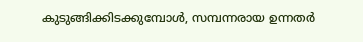കുടുങ്ങിക്കിടക്കുമ്പോൾ, സമ്പന്നരായ ഉന്നതർ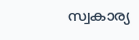സ്വകാര്യ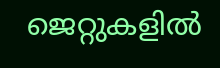ജെറ്റുകളിൽ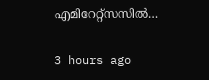എമിറേറ്റ്സസിൽ…

3 hours ago